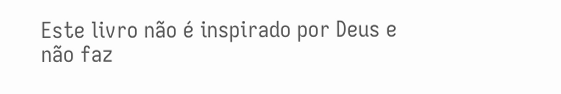Este livro não é inspirado por Deus e não faz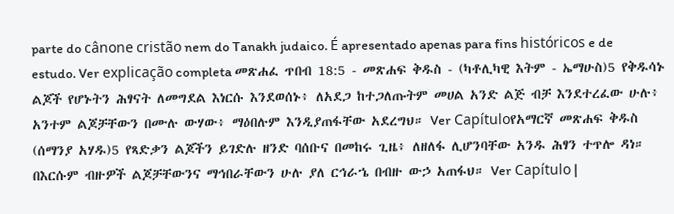parte do cânone cristão nem do Tanakh judaico. É apresentado apenas para fins históricos e de estudo. Ver explicação completa መጽሐፈ ጥበብ 18:5 - መጽሐፍ ቅዱስ - (ካቶሊካዊ እትም - ኤማሁስ)5 የቅዱሳኑ ልጆች የሆኑትን ሕፃናት ለመግደል እነርሱ እንደወሰኑ፥ ለአደጋ ከተጋለጡትም መሀል አንድ ልጅ ብቻ እንደተረፈው ሁሉ፥ አንተም ልጆቻቸውን በሙሉ ውሃው፥ ማዕበሉም እንዲያጠፋቸው አደረግህ። Ver Capítuloየአማርኛ መጽሐፍ ቅዱስ (ሰማንያ አሃዱ)5 የጻድቃን ልጆችን ይገድሉ ዘንድ ባሰቡና በመከሩ ጊዜ፥ ለዘለፋ ሊሆንባቸው አንዱ ሕፃን ተጥሎ ዳነ። በእርሱም ብዙዎች ልጆቻቸውንና ማኅበራቸውን ሁሉ ያለ ርኅራኄ በብዙ ውኃ አጠፋህ። Ver Capítulo |